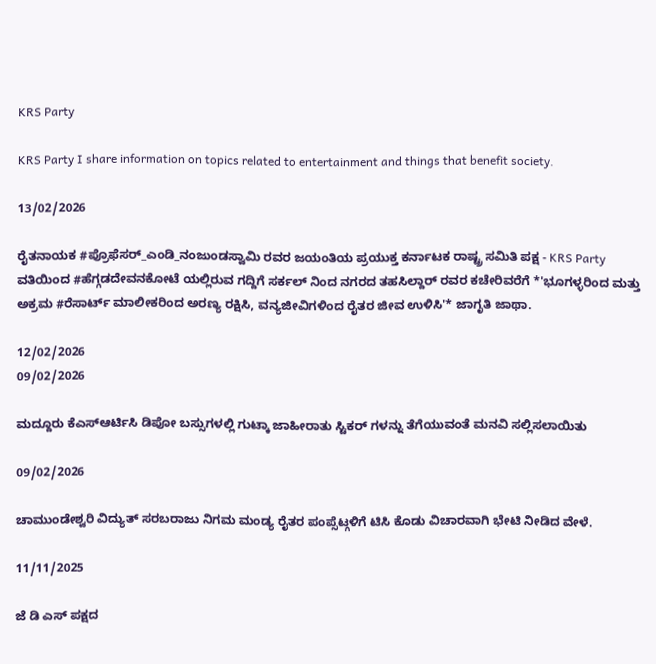KRS Party

KRS Party I share information on topics related to entertainment and things that benefit society.

13/02/2026

ರೈತನಾಯಕ #ಪ್ರೊಫೆಸರ್_ಎಂಡಿ_ನಂಜುಂಡಸ್ವಾಮಿ ರವರ ಜಯಂತಿಯ ಪ್ರಯುಕ್ತ ಕರ್ನಾಟಕ ರಾಷ್ಟ್ರ ಸಮಿತಿ ಪಕ್ಷ - KRS Party ವತಿಯಿಂದ #ಹೆಗ್ಗಡದೇವನಕೋಟೆ ಯಲ್ಲಿರುವ ಗದ್ದಿಗೆ ಸರ್ಕಲ್ ನಿಂದ ನಗರದ ತಹಸಿಲ್ದಾರ್ ರವರ ಕಚೇರಿವರೆಗೆ *'ಭೂಗಳ್ಳರಿಂದ ಮತ್ತು ಅಕ್ರಮ #ರೆಸಾರ್ಟ್ ಮಾಲೀಕರಿಂದ ಅರಣ್ಯ ರಕ್ಷಿಸಿ, ವನ್ಯಜೀವಿಗಳಿಂದ ರೈತರ ಜೀವ ಉಳಿಸಿ'* ಜಾಗೃತಿ ಜಾಥಾ.

12/02/2026
09/02/2026

ಮದ್ದೂರು ಕೆಎಸ್ಆರ್ಟಿಸಿ ಡಿಪೋ ಬಸ್ಸುಗಳಲ್ಲಿ ಗುಟ್ಕಾ ಜಾಹೀರಾತು ಸ್ಟಿಕರ್ ಗಳನ್ನು ತೆಗೆಯುವಂತೆ ಮನವಿ ಸಲ್ಲಿಸಲಾಯಿತು

09/02/2026

ಚಾಮುಂಡೇಶ್ವರಿ ವಿದ್ಯುತ್ ಸರಬರಾಜು ನಿಗಮ ಮಂಡ್ಯ ರೈತರ ಪಂಪ್ಸೆಟ್ಗಳಿಗೆ ಟಿಸಿ ಕೊಡು ವಿಚಾರವಾಗಿ ಭೇಟಿ ನೀಡಿದ ವೇಳೆ.

11/11/2025

ಜೆ ಡಿ ಎಸ್ ಪಕ್ಷದ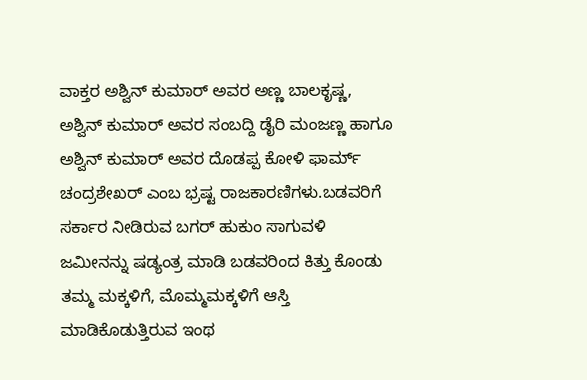ವಾಕ್ತರ ಅಶ್ವಿನ್ ಕುಮಾರ್ ಅವರ ಅಣ್ಣ ಬಾಲಕೃಷ್ಣ, ಅಶ್ವಿನ್ ಕುಮಾರ್ ಅವರ ಸಂಬದ್ದಿ ಡೈರಿ ಮಂಜಣ್ಣ ಹಾಗೂ ಅಶ್ವಿನ್ ಕುಮಾರ್ ಅವರ ದೊಡಪ್ಪ ಕೋಳಿ ಫಾರ್ಮ್ ಚಂದ್ರಶೇಖರ್ ಎಂಬ ಭ್ರಷ್ಟ ರಾಜಕಾರಣಿಗಳು.ಬಡವರಿಗೆ ಸರ್ಕಾರ ನೀಡಿರುವ ಬಗರ್ ಹುಕುಂ ಸಾಗುವಳಿ ಜಮೀನನ್ನು ಷಡ್ಯಂತ್ರ ಮಾಡಿ ಬಡವರಿಂದ ಕಿತ್ತು ಕೊಂಡು ತಮ್ಮ ಮಕ್ಕಳಿಗೆ, ಮೊಮ್ಮಮಕ್ಕಳಿಗೆ ಆಸ್ತಿ ಮಾಡಿಕೊಡುತ್ತಿರುವ ಇಂಥ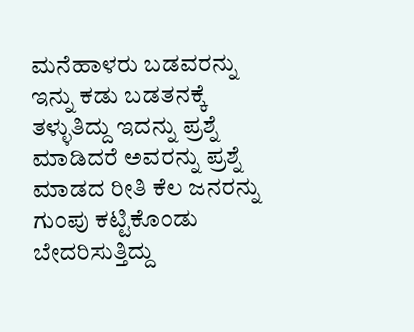ಮನೆಹಾಳರು ಬಡವರನ್ನು ಇನ್ನು ಕಡು ಬಡತನಕ್ಕೆ ತಳ್ಳುತಿದ್ದು ಇದನ್ನು ಪ್ರಶ್ನೆ ಮಾಡಿದರೆ ಅವರನ್ನು ಪ್ರಶ್ನೆ ಮಾಡದ ರೀತಿ ಕೆಲ ಜನರನ್ನು ಗುಂಪು ಕಟ್ಟಿಕೊಂಡು ಬೇದರಿಸುತ್ತಿದ್ದು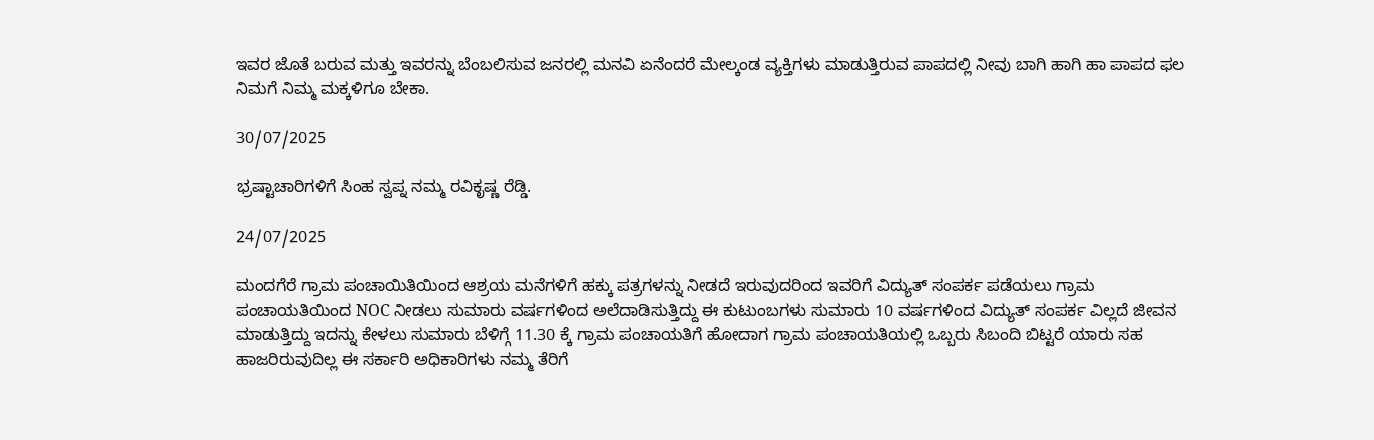ಇವರ ಜೊತೆ ಬರುವ ಮತ್ತು ಇವರನ್ನು ಬೆಂಬಲಿಸುವ ಜನರಲ್ಲಿ ಮನವಿ ಏನೆಂದರೆ ಮೇಲ್ಕಂಡ ವ್ಯಕ್ತಿಗಳು ಮಾಡುತ್ತಿರುವ ಪಾಪದಲ್ಲಿ ನೀವು ಬಾಗಿ ಹಾಗಿ ಹಾ ಪಾಪದ ಫಲ ನಿಮಗೆ ನಿಮ್ಮ ಮಕ್ಕಳಿಗೂ ಬೇಕಾ.

30/07/2025

ಭ್ರಷ್ಟಾಚಾರಿಗಳಿಗೆ ಸಿಂಹ ಸ್ವಪ್ನ ನಮ್ಮ ರವಿಕೃಷ್ಣ ರೆಡ್ಡಿ.

24/07/2025

ಮಂದಗೆರೆ ಗ್ರಾಮ ಪಂಚಾಯಿತಿಯಿಂದ ಆಶ್ರಯ ಮನೆಗಳಿಗೆ ಹಕ್ಕು ಪತ್ರಗಳನ್ನು ನೀಡದೆ ಇರುವುದರಿಂದ ಇವರಿಗೆ ವಿದ್ಯುತ್ ಸಂಪರ್ಕ ಪಡೆಯಲು ಗ್ರಾಮ ಪಂಚಾಯತಿಯಿಂದ NOC ನೀಡಲು ಸುಮಾರು ವರ್ಷಗಳಿಂದ ಅಲೆದಾಡಿಸುತ್ತಿದ್ದು ಈ ಕುಟುಂಬಗಳು ಸುಮಾರು 10 ವರ್ಷಗಳಿಂದ ವಿದ್ಯುತ್ ಸಂಪರ್ಕ ವಿಲ್ಲದೆ ಜೀವನ ಮಾಡುತ್ತಿದ್ದು ಇದನ್ನು ಕೇಳಲು ಸುಮಾರು ಬೆಳಿಗ್ಗೆ 11.30 ಕ್ಕೆ ಗ್ರಾಮ ಪಂಚಾಯತಿಗೆ ಹೋದಾಗ ಗ್ರಾಮ ಪಂಚಾಯತಿಯಲ್ಲಿ ಒಬ್ಬರು ಸಿಬಂದಿ ಬಿಟ್ಟರೆ ಯಾರು ಸಹ ಹಾಜರಿರುವುದಿಲ್ಲ ಈ ಸರ್ಕಾರಿ ಅಧಿಕಾರಿಗಳು ನಮ್ಮ ತೆರಿಗೆ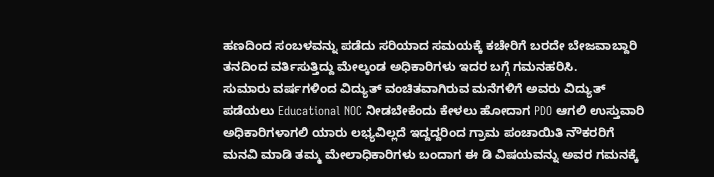ಹಣದಿಂದ ಸಂಬಳವನ್ನು ಪಡೆದು ಸರಿಯಾದ ಸಮಯಕ್ಕೆ ಕಚೇರಿಗೆ ಬರದೇ ಬೇಜವಾಬ್ದಾರಿ ತನದಿಂದ ವರ್ತಿಸುತ್ತಿದ್ದು ಮೇಲ್ಕಂಡ ಅಧಿಕಾರಿಗಳು ಇದರ ಬಗ್ಗೆ ಗಮನಹರಿಸಿ.
ಸುಮಾರು ವರ್ಷಗಳಿಂದ ವಿದ್ಯುತ್ ವಂಚಿತವಾಗಿರುವ ಮನೆಗಳಿಗೆ ಅವರು ವಿದ್ಯುತ್ ಪಡೆಯಲು Educational NOC ನೀಡಬೇಕೆಂದು ಕೇಳಲು ಹೋದಾಗ PDO ಆಗಲಿ ಉಸ್ತುವಾರಿ ಅಧಿಕಾರಿಗಳಾಗಲಿ ಯಾರು ಲಭ್ಯವಿಲ್ಲದೆ ಇದ್ದದ್ದರಿಂದ ಗ್ರಾಮ ಪಂಚಾಯಿತಿ ನೌಕರರಿಗೆ ಮನವಿ ಮಾಡಿ ತಮ್ಮ ಮೇಲಾಧಿಕಾರಿಗಳು ಬಂದಾಗ ಈ ಡಿ ವಿಷಯವನ್ನು ಅವರ ಗಮನಕ್ಕೆ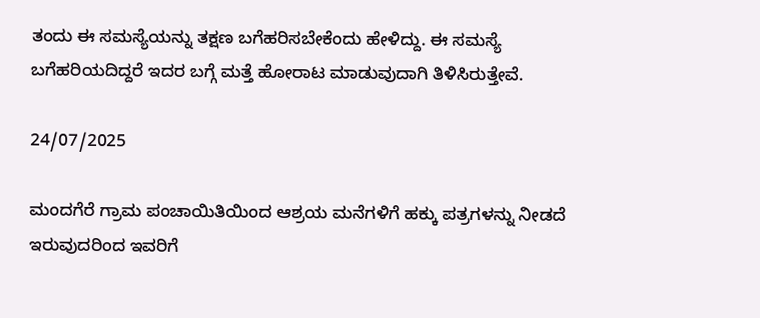ತಂದು ಈ ಸಮಸ್ಯೆಯನ್ನು ತಕ್ಷಣ ಬಗೆಹರಿಸಬೇಕೆಂದು ಹೇಳಿದ್ದು. ಈ ಸಮಸ್ಯೆ ಬಗೆಹರಿಯದಿದ್ದರೆ ಇದರ ಬಗ್ಗೆ ಮತ್ತೆ ಹೋರಾಟ ಮಾಡುವುದಾಗಿ ತಿಳಿಸಿರುತ್ತೇವೆ.

24/07/2025

ಮಂದಗೆರೆ ಗ್ರಾಮ ಪಂಚಾಯಿತಿಯಿಂದ ಆಶ್ರಯ ಮನೆಗಳಿಗೆ ಹಕ್ಕು ಪತ್ರಗಳನ್ನು ನೀಡದೆ ಇರುವುದರಿಂದ ಇವರಿಗೆ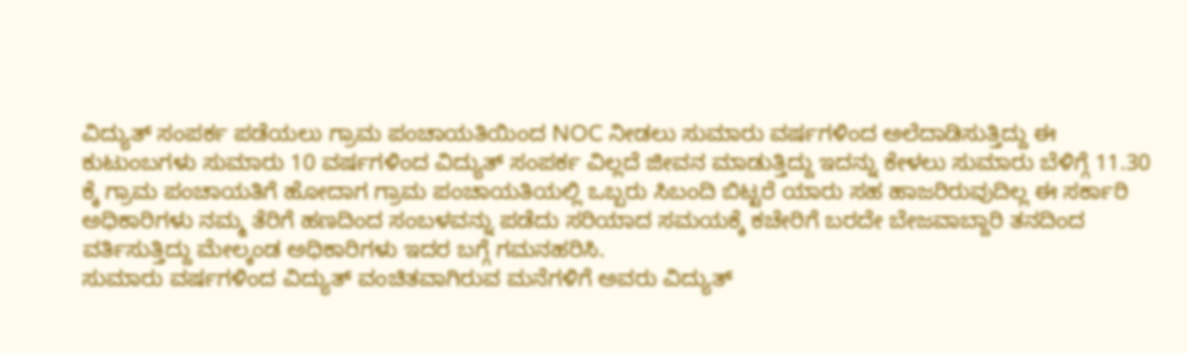ವಿದ್ಯುತ್ ಸಂಪರ್ಕ ಪಡೆಯಲು ಗ್ರಾಮ ಪಂಚಾಯತಿಯಿಂದ NOC ನೀಡಲು ಸುಮಾರು ವರ್ಷಗಳಿಂದ ಅಲೆದಾಡಿಸುತ್ತಿದ್ದು ಈ ಕುಟುಂಬಗಳು ಸುಮಾರು 10 ವರ್ಷಗಳಿಂದ ವಿದ್ಯುತ್ ಸಂಪರ್ಕ ವಿಲ್ಲದೆ ಜೀವನ ಮಾಡುತ್ತಿದ್ದು ಇದನ್ನು ಕೇಳಲು ಸುಮಾರು ಬೆಳಿಗ್ಗೆ 11.30 ಕ್ಕೆ ಗ್ರಾಮ ಪಂಚಾಯತಿಗೆ ಹೋದಾಗ ಗ್ರಾಮ ಪಂಚಾಯತಿಯಲ್ಲಿ ಒಬ್ಬರು ಸಿಬಂದಿ ಬಿಟ್ಟರೆ ಯಾರು ಸಹ ಹಾಜರಿರುವುದಿಲ್ಲ ಈ ಸರ್ಕಾರಿ ಅಧಿಕಾರಿಗಳು ನಮ್ಮ ತೆರಿಗೆ ಹಣದಿಂದ ಸಂಬಳವನ್ನು ಪಡೆದು ಸರಿಯಾದ ಸಮಯಕ್ಕೆ ಕಚೇರಿಗೆ ಬರದೇ ಬೇಜವಾಬ್ದಾರಿ ತನದಿಂದ ವರ್ತಿಸುತ್ತಿದ್ದು ಮೇಲ್ಕಂಡ ಅಧಿಕಾರಿಗಳು ಇದರ ಬಗ್ಗೆ ಗಮನಹರಿಸಿ.
ಸುಮಾರು ವರ್ಷಗಳಿಂದ ವಿದ್ಯುತ್ ವಂಚಿತವಾಗಿರುವ ಮನೆಗಳಿಗೆ ಅವರು ವಿದ್ಯುತ್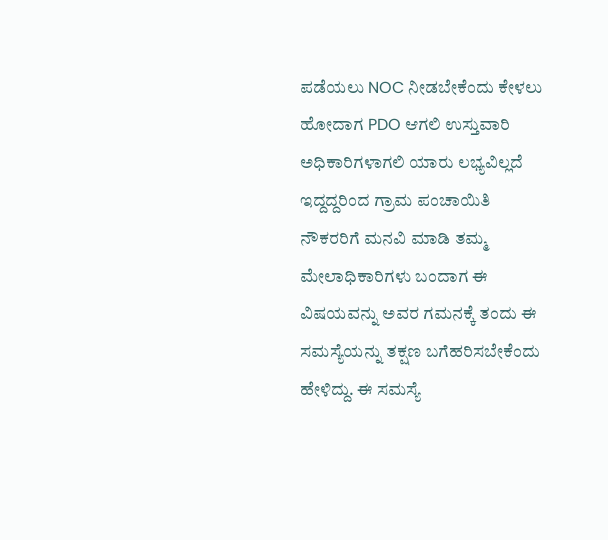ಪಡೆಯಲು NOC ನೀಡಬೇಕೆಂದು ಕೇಳಲು ಹೋದಾಗ PDO ಆಗಲಿ ಉಸ್ತುವಾರಿ ಅಧಿಕಾರಿಗಳಾಗಲಿ ಯಾರು ಲಭ್ಯವಿಲ್ಲದೆ ಇದ್ದದ್ದರಿಂದ ಗ್ರಾಮ ಪಂಚಾಯಿತಿ ನೌಕರರಿಗೆ ಮನವಿ ಮಾಡಿ ತಮ್ಮ ಮೇಲಾಧಿಕಾರಿಗಳು ಬಂದಾಗ ಈ ವಿಷಯವನ್ನು ಅವರ ಗಮನಕ್ಕೆ ತಂದು ಈ ಸಮಸ್ಯೆಯನ್ನು ತಕ್ಷಣ ಬಗೆಹರಿಸಬೇಕೆಂದು ಹೇಳಿದ್ದು. ಈ ಸಮಸ್ಯೆ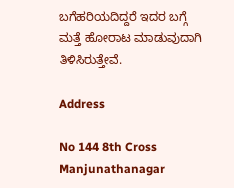ಬಗೆಹರಿಯದಿದ್ದರೆ ಇದರ ಬಗ್ಗೆ ಮತ್ತೆ ಹೋರಾಟ ಮಾಡುವುದಾಗಿ ತಿಳಿಸಿರುತ್ತೇವೆ.

Address

No 144 8th Cross Manjunathanagar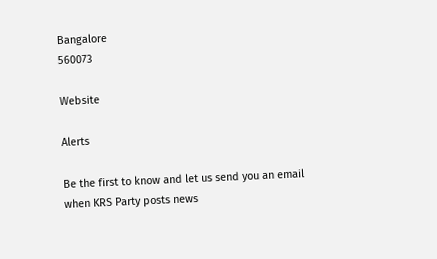Bangalore
560073

Website

Alerts

Be the first to know and let us send you an email when KRS Party posts news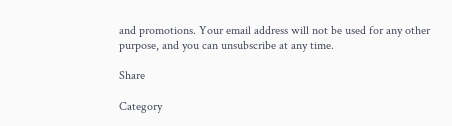and promotions. Your email address will not be used for any other purpose, and you can unsubscribe at any time.

Share

Category